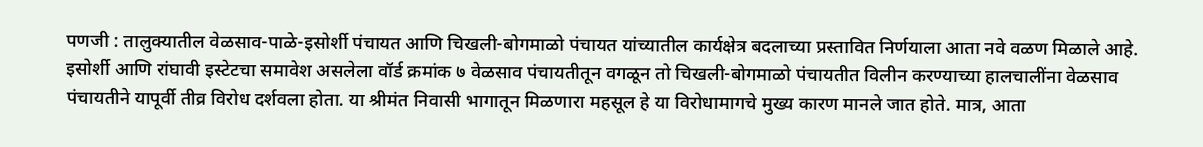पणजी : तालुक्यातील वेळसाव-पाळे-इसोर्शी पंचायत आणि चिखली-बोगमाळो पंचायत यांच्यातील कार्यक्षेत्र बदलाच्या प्रस्तावित निर्णयाला आता नवे वळण मिळाले आहे. इसोर्शी आणि रांघावी इस्टेटचा समावेश असलेला वॉर्ड क्रमांक ७ वेळसाव पंचायतीतून वगळून तो चिखली-बोगमाळो पंचायतीत विलीन करण्याच्या हालचालींना वेळसाव पंचायतीने यापूर्वी तीव्र विरोध दर्शवला होता. या श्रीमंत निवासी भागातून मिळणारा महसूल हे या विरोधामागचे मुख्य कारण मानले जात होते. मात्र, आता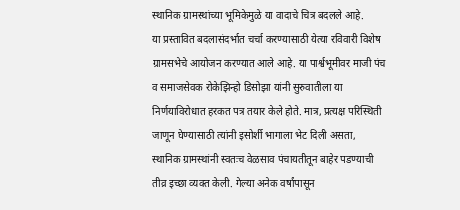स्थानिक ग्रामस्थांच्या भूमिकेमुळे या वादाचे चित्र बदलले आहे.
या प्रस्तावित बदलासंदर्भात चर्चा करण्यासाठी येत्या रविवारी विशेष ग्रामसभेचे आयोजन करण्यात आले आहे. या पार्श्वभूमीवर माजी पंच व समाजसेवक रोकेझिन्हो डिसोझा यांनी सुरुवातीला या निर्णयाविरोधात हरकत पत्र तयार केले होते. मात्र, प्रत्यक्ष परिस्थिती जाणून घेण्यासाठी त्यांनी इसोर्शी भागाला भेट दिली असता, स्थानिक ग्रामस्थांनी स्वतःच वेळसाव पंचायतीतून बाहेर पडण्याची तीव्र इच्छा व्यक्त केली. गेल्या अनेक वर्षांपासून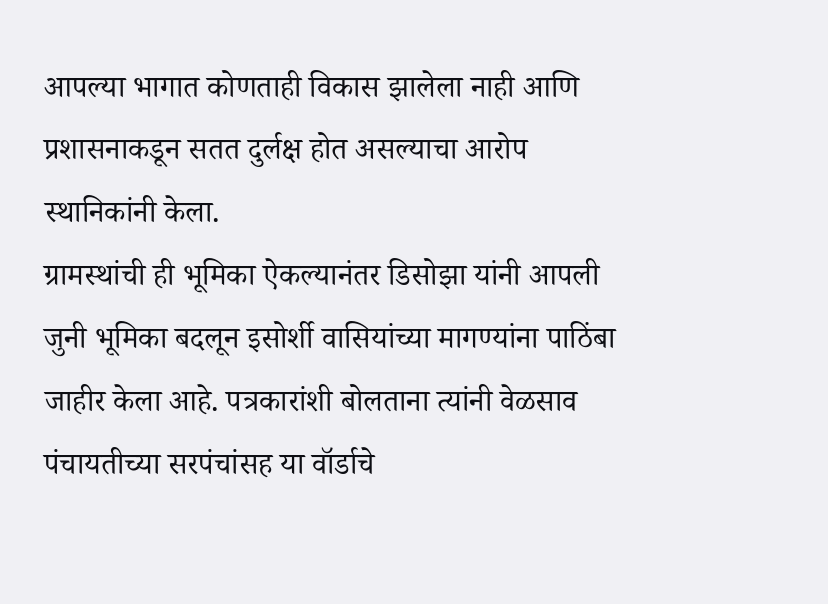आपल्या भागात कोणताही विकास झालेला नाही आणि प्रशासनाकडून सतत दुर्लक्ष होत असल्याचा आरोप स्थानिकांनी केला.
ग्रामस्थांची ही भूमिका ऐकल्यानंतर डिसोझा यांनी आपली जुनी भूमिका बदलून इसोर्शी वासियांच्या मागण्यांना पाठिंबा जाहीर केला आहे. पत्रकारांशी बोलताना त्यांनी वेळसाव पंचायतीच्या सरपंचांसह या वॉर्डाचे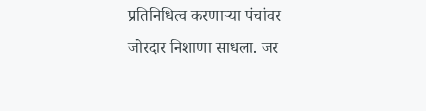प्रतिनिधित्व करणाऱ्या पंचांवर जोरदार निशाणा साधला. जर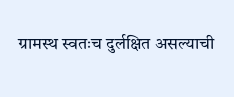ग्रामस्थ स्वतःच दुर्लक्षित असल्याची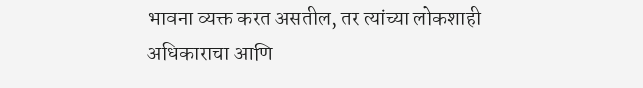भावना व्यक्त करत असतील, तर त्यांच्या लोकशाही अधिकाराचा आणि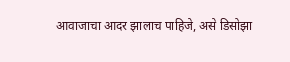आवाजाचा आदर झालाच पाहिजे, असे डिसोझा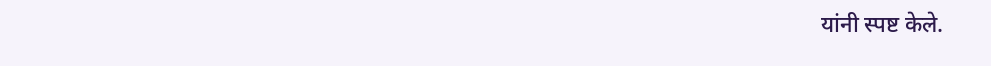यांनी स्पष्ट केले.